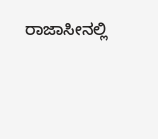ರಾಜಾಸೀನಲ್ಲಿ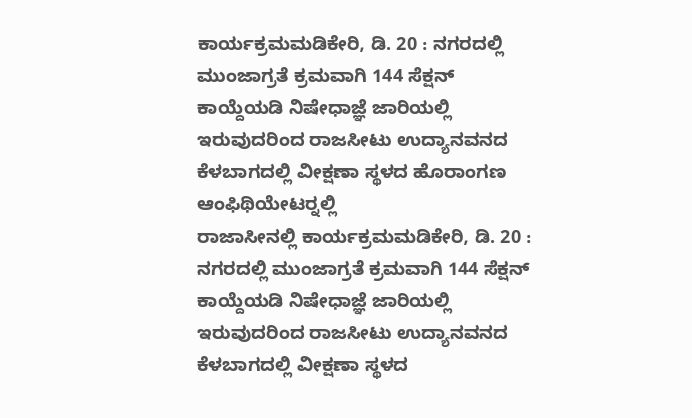ಕಾರ್ಯಕ್ರಮಮಡಿಕೇರಿ, ಡಿ. 20 : ನಗರದಲ್ಲಿ ಮುಂಜಾಗ್ರತೆ ಕ್ರಮವಾಗಿ 144 ಸೆಕ್ಷನ್ ಕಾಯ್ದೆಯಡಿ ನಿಷೇಧಾಜ್ಞೆ ಜಾರಿಯಲ್ಲಿ ಇರುವುದರಿಂದ ರಾಜಸೀಟು ಉದ್ಯಾನವನದ ಕೆಳಬಾಗದಲ್ಲಿ ವೀಕ್ಷಣಾ ಸ್ಥಳದ ಹೊರಾಂಗಣ ಆಂಫಿಥಿಯೇಟರ್‍ನಲ್ಲಿ
ರಾಜಾಸೀನಲ್ಲಿ ಕಾರ್ಯಕ್ರಮಮಡಿಕೇರಿ, ಡಿ. 20 : ನಗರದಲ್ಲಿ ಮುಂಜಾಗ್ರತೆ ಕ್ರಮವಾಗಿ 144 ಸೆಕ್ಷನ್ ಕಾಯ್ದೆಯಡಿ ನಿಷೇಧಾಜ್ಞೆ ಜಾರಿಯಲ್ಲಿ ಇರುವುದರಿಂದ ರಾಜಸೀಟು ಉದ್ಯಾನವನದ ಕೆಳಬಾಗದಲ್ಲಿ ವೀಕ್ಷಣಾ ಸ್ಥಳದ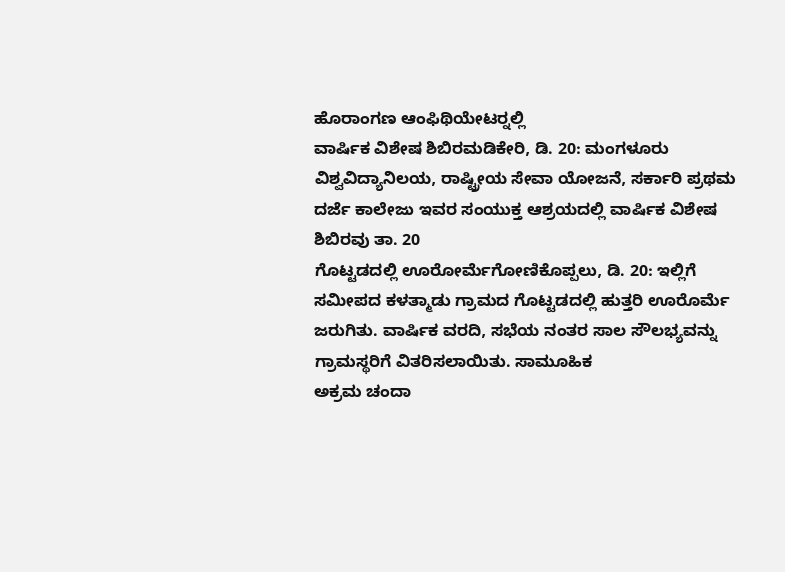ಹೊರಾಂಗಣ ಆಂಫಿಥಿಯೇಟರ್‍ನಲ್ಲಿ
ವಾರ್ಷಿಕ ವಿಶೇಷ ಶಿಬಿರಮಡಿಕೇರಿ, ಡಿ. 20: ಮಂಗಳೂರು ವಿಶ್ವವಿದ್ಯಾನಿಲಯ, ರಾಷ್ಟ್ರೀಯ ಸೇವಾ ಯೋಜನೆ, ಸರ್ಕಾರಿ ಪ್ರಥಮ ದರ್ಜೆ ಕಾಲೇಜು ಇವರ ಸಂಯುಕ್ತ ಆಶ್ರಯದಲ್ಲಿ ವಾರ್ಷಿಕ ವಿಶೇಷ ಶಿಬಿರವು ತಾ. 20
ಗೊಟ್ಟಡದಲ್ಲಿ ಊರೋರ್ಮೆಗೋಣಿಕೊಪ್ಪಲು, ಡಿ. 20: ಇಲ್ಲಿಗೆ ಸಮೀಪದ ಕಳತ್ಮಾಡು ಗ್ರಾಮದ ಗೊಟ್ಟಡದಲ್ಲಿ ಹುತ್ತರಿ ಊರೊರ್ಮೆ ಜರುಗಿತು. ವಾರ್ಷಿಕ ವರದಿ, ಸಭೆಯ ನಂತರ ಸಾಲ ಸೌಲಭ್ಯವನ್ನು ಗ್ರಾಮಸ್ಥರಿಗೆ ವಿತರಿಸಲಾಯಿತು. ಸಾಮೂಹಿಕ
ಅಕ್ರಮ ಚಂದಾ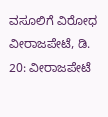ವಸೂಲಿಗೆ ವಿರೋಧ ವೀರಾಜಪೇಟೆ, ಡಿ. 20: ವೀರಾಜಪೇಟೆ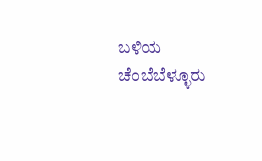ಬಳಿಯ ಚೆಂಬೆಬೆಳ್ಳೂರು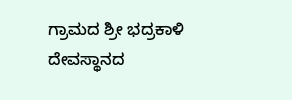ಗ್ರಾಮದ ಶ್ರೀ ಭದ್ರಕಾಳಿ ದೇವಸ್ಥಾನದ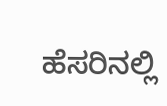ಹೆಸರಿನಲ್ಲಿ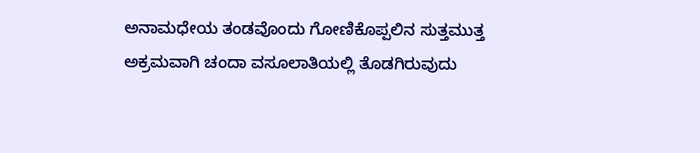ಅನಾಮಧೇಯ ತಂಡವೊಂದು ಗೋಣಿಕೊಪ್ಪಲಿನ ಸುತ್ತಮುತ್ತ ಅಕ್ರಮವಾಗಿ ಚಂದಾ ವಸೂಲಾತಿಯಲ್ಲಿ ತೊಡಗಿರುವುದು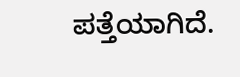ಪತ್ತೆಯಾಗಿದೆ.